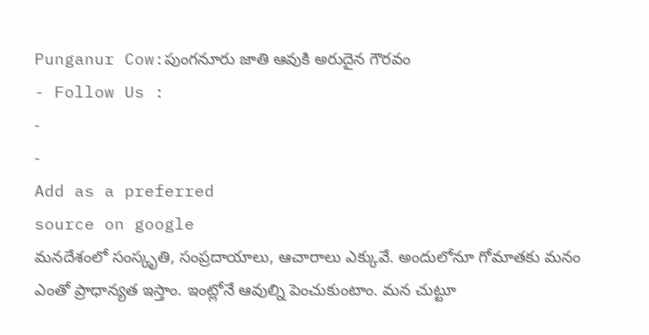Punganur Cow:పుంగనూరు జాతి ఆవుకి అరుదైన గౌరవం
- Follow Us :
-
-
Add as a preferred
source on google
మనదేశంలో సంస్కృతి, సంప్రదాయాలు, ఆచారాలు ఎక్కువే. అందులోనూ గోమాతకు మనం ఎంతో ప్రాధాన్యత ఇస్తాం. ఇంట్లోనే ఆవుల్ని పెంచుకుంటాం. మన చుట్టూ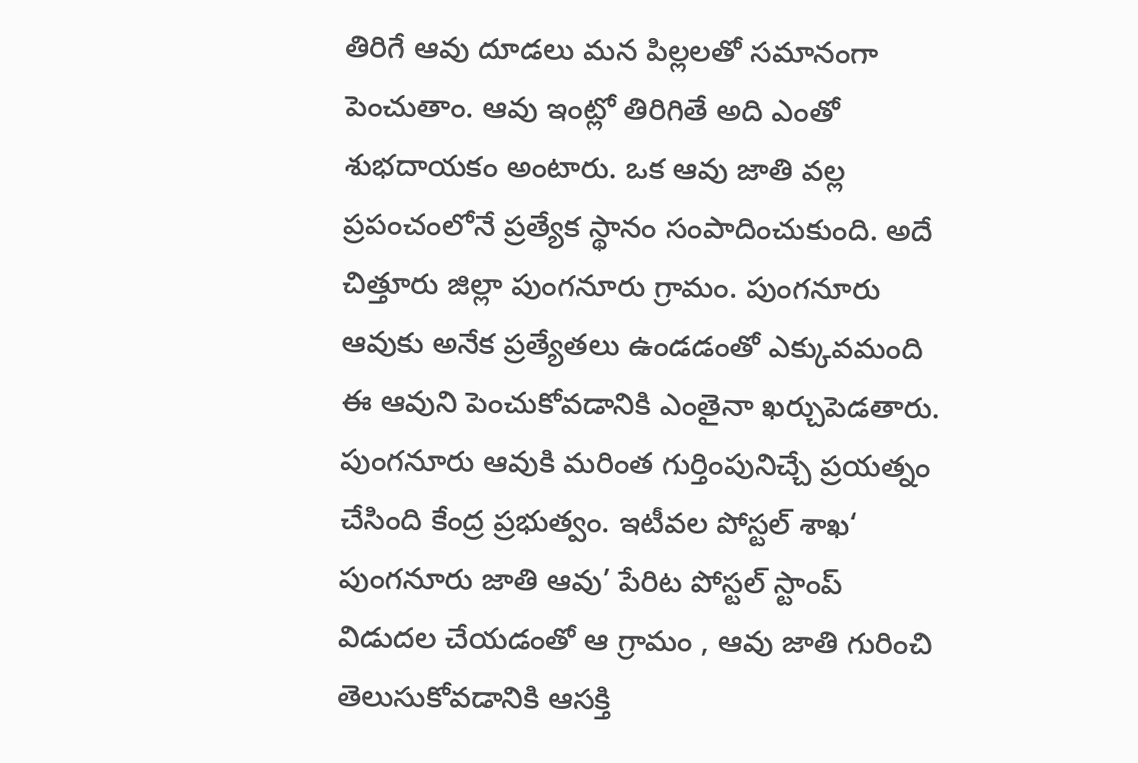తిరిగే ఆవు దూడలు మన పిల్లలతో సమానంగా పెంచుతాం. ఆవు ఇంట్లో తిరిగితే అది ఎంతో శుభదాయకం అంటారు. ఒక ఆవు జాతి వల్ల ప్రపంచంలోనే ప్రత్యేక స్థానం సంపాదించుకుంది. అదే చిత్తూరు జిల్లా పుంగనూరు గ్రామం. పుంగనూరు ఆవుకు అనేక ప్రత్యేతలు ఉండడంతో ఎక్కువమంది ఈ ఆవుని పెంచుకోవడానికి ఎంతైనా ఖర్చుపెడతారు. పుంగనూరు ఆవుకి మరింత గుర్తింపునిచ్చే ప్రయత్నం చేసింది కేంద్ర ప్రభుత్వం. ఇటీవల పోస్టల్ శాఖ‘ పుంగనూరు జాతి ఆవు’ పేరిట పోస్టల్ స్టాంప్ విడుదల చేయడంతో ఆ గ్రామం , ఆవు జాతి గురించి తెలుసుకోవడానికి ఆసక్తి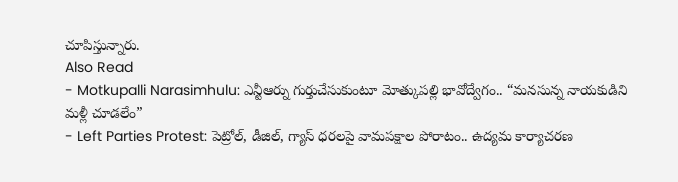చూపిస్తున్నారు.
Also Read
- Motkupalli Narasimhulu: ఎన్టీఆర్ను గుర్తుచేసుకుంటూ మోత్కుపల్లి భావోద్వేగం.. “మనసున్న నాయకుడిని మళ్లీ చూడలేం”
- Left Parties Protest: పెట్రోల్, డీజిల్, గ్యాస్ ధరలపై వామపక్షాల పోరాటం.. ఉద్యమ కార్యాచరణ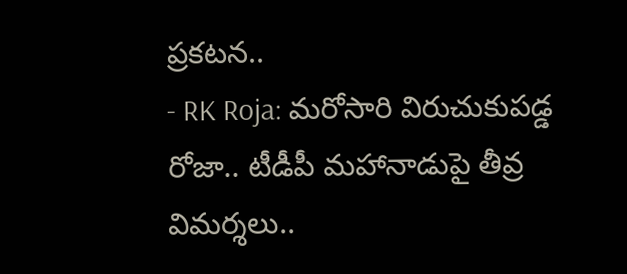ప్రకటన..
- RK Roja: మరోసారి విరుచుకుపడ్డ రోజా.. టీడీపీ మహానాడుపై తీవ్ర విమర్శలు..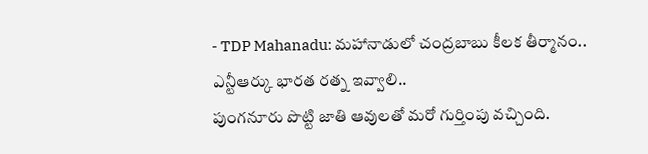- TDP Mahanadu: మహానాడులో చంద్రబాబు కీలక తీర్మానం.. ఎన్టీఆర్కు భారత రత్న ఇవ్వాలి..
పుంగనూరు పొట్టి జాతి ఆవులతో మరో గుర్తింపు వచ్చింది.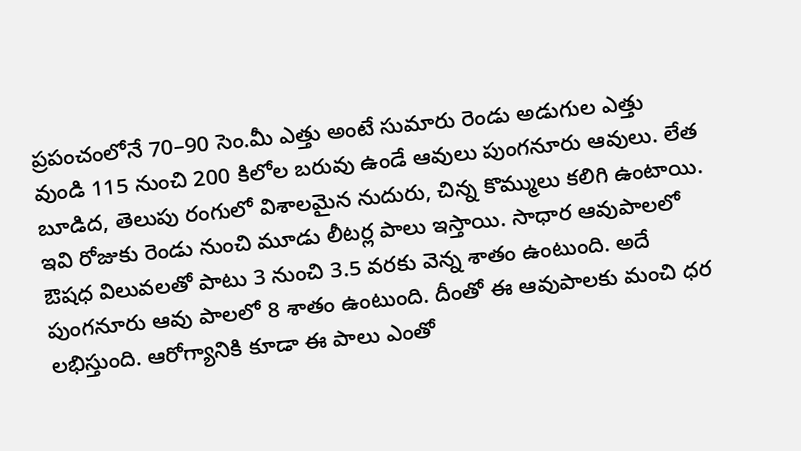ప్రపంచంలోనే 70–90 సెం.మీ ఎత్తు అంటే సుమారు రెండు అడుగుల ఎత్తు వుండి 115 నుంచి 200 కిలోల బరువు ఉండే ఆవులు పుంగనూరు ఆవులు. లేత బూడిద, తెలుపు రంగులో విశాలమైన నుదురు, చిన్న కొమ్ములు కలిగి ఉంటాయి. ఇవి రోజుకు రెండు నుంచి మూడు లీటర్ల పాలు ఇస్తాయి. సాధార ఆవుపాలలో ఔషధ విలువలతో పాటు 3 నుంచి 3.5 వరకు వెన్న శాతం ఉంటుంది. అదే పుంగనూరు ఆవు పాలలో 8 శాతం ఉంటుంది. దీంతో ఈ ఆవుపాలకు మంచి ధర లభిస్తుంది. ఆరోగ్యానికి కూడా ఈ పాలు ఎంతో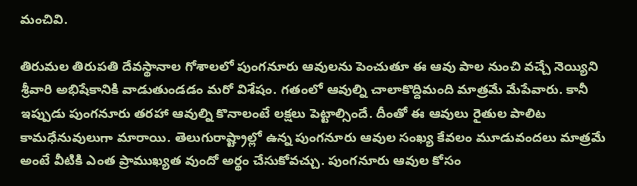మంచివి.

తిరుమల తిరుపతి దేవస్థానాల గోశాలలో పుంగనూరు ఆవులను పెంచుతూ ఈ ఆవు పాల నుంచి వచ్చే నెయ్యిని శ్రీవారి అభిషేకానికి వాడుతుండడం మరో విశేషం. గతంలో ఆవుల్ని చాలాకొద్దిమంది మాత్రమే మేపేవారు. కానీ ఇప్పుడు పుంగనూరు తరహా ఆవుల్ని కొనాలంటే లక్షలు పెట్టాల్సిందే. దీంతో ఈ ఆవులు రైతుల పాలిట కామధేనువులుగా మారాయి. తెలుగురాష్ట్రాల్లో ఉన్న పుంగనూరు ఆవుల సంఖ్య కేవలం మూడువందలు మాత్రమే అంటే వీటికి ఎంత ప్రాముఖ్యత వుందో అర్థం చేసుకోవచ్చు. పుంగనూరు ఆవుల కోసం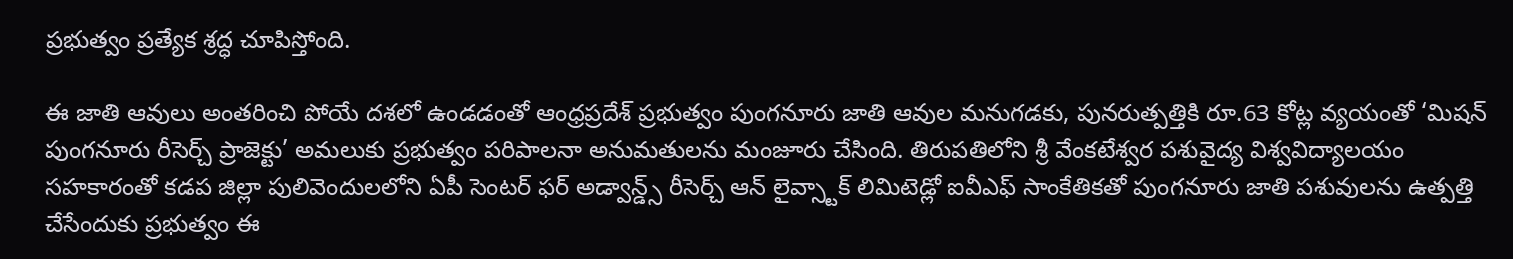ప్రభుత్వం ప్రత్యేక శ్రద్ధ చూపిస్తోంది.

ఈ జాతి ఆవులు అంతరించి పోయే దశలో ఉండడంతో ఆంధ్రప్రదేశ్ ప్రభుత్వం పుంగనూరు జాతి ఆవుల మనుగడకు, పునరుత్పత్తికి రూ.63 కోట్ల వ్యయంతో ‘మిషన్ పుంగనూరు రీసెర్చ్ ప్రాజెక్టు’ అమలుకు ప్రభుత్వం పరిపాలనా అనుమతులను మంజూరు చేసింది. తిరుపతిలోని శ్రీ వేంకటేశ్వర పశువైద్య విశ్వవిద్యాలయం సహకారంతో కడప జిల్లా పులివెందులలోని ఏపీ సెంటర్ ఫర్ అడ్వాన్డ్స్ రీసెర్చ్ ఆన్ లైవ్స్టాక్ లిమిటెడ్లో ఐవీఎఫ్ సాంకేతికతో పుంగనూరు జాతి పశువులను ఉత్పత్తి చేసేందుకు ప్రభుత్వం ఈ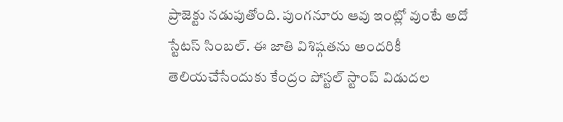ప్రాజెక్టు నడుపుతోంది. పుంగనూరు ఆవు ఇంట్లో వుంటే అదో స్టేటస్ సింబల్. ఈ జాతి విశిష్గతను అందరికీ తెలియచేసేందుకు కేంద్రం పోస్టల్ స్టాంప్ విడుదల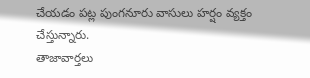చేయడం పట్ల పుంగనూరు వాసులు హర్షం వ్యక్తం చేస్తున్నారు.
తాజావార్తలు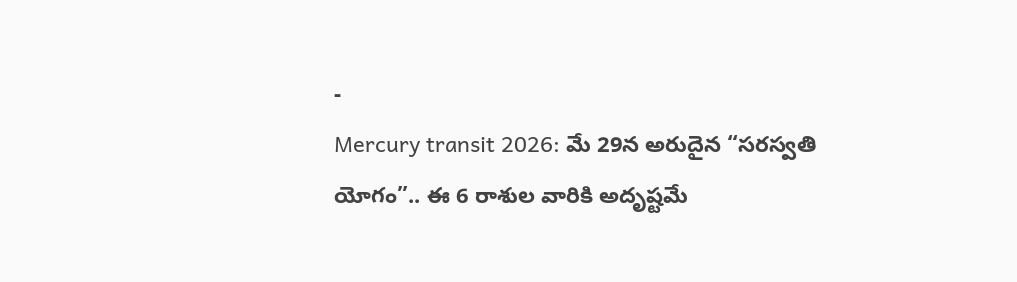-
Mercury transit 2026: మే 29న అరుదైన “సరస్వతి యోగం”.. ఈ 6 రాశుల వారికి అదృష్టమే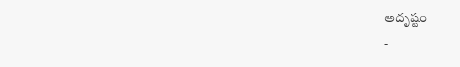అదృష్టం
-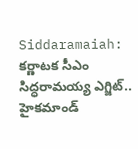Siddaramaiah: కర్ణాటక సీఎం సిద్ధరామయ్య ఎగ్జిట్.. హైకమాండ్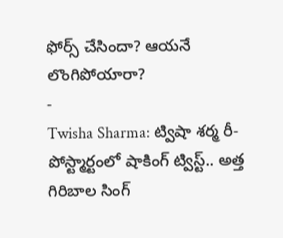ఫోర్స్ చేసిందా? ఆయనే లొంగిపోయారా?
-
Twisha Sharma: ట్విషా శర్మ రీ-పోస్ట్మార్టంలో షాకింగ్ ట్విస్ట్.. అత్త గిరిబాల సింగ్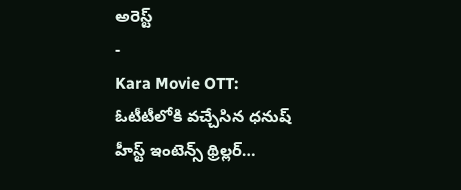అరెస్ట్
-
Kara Movie OTT: ఓటీటీలోకి వచ్చేసిన ధనుష్ హీస్ట్ ఇంటెన్స్ థ్రిల్లర్…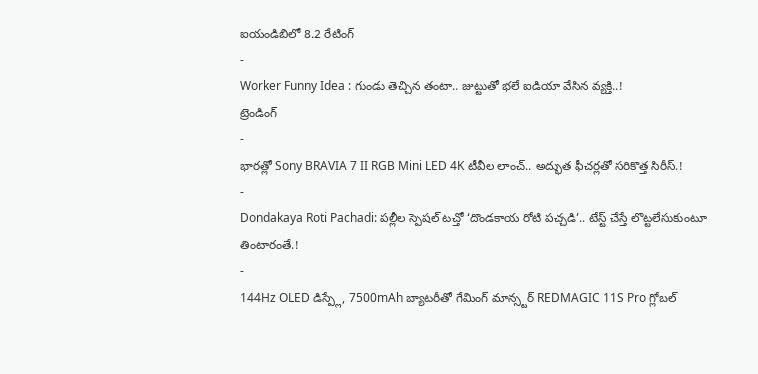ఐయండిబిలో 8.2 రేటింగ్
-
Worker Funny Idea : గుండు తెచ్చిన తంటా.. జుట్టుతో భలే ఐడియా వేసిన వ్యక్తి..!
ట్రెండింగ్
-
భారత్లో Sony BRAVIA 7 II RGB Mini LED 4K టీవీల లాంచ్.. అద్భుత ఫీచర్లతో సరికొత్త సిరీస్.!
-
Dondakaya Roti Pachadi: పల్లీల స్పెషల్ టచ్తో ‘దొండకాయ రోటి పచ్చడి’.. టేస్ట్ చేస్తే లొట్టలేసుకుంటూ తింటారంతే.!
-
144Hz OLED డిస్ప్లే, 7500mAh బ్యాటరీతో గేమింగ్ మాన్స్టర్ REDMAGIC 11S Pro గ్లోబల్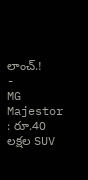లాంచ్.!
-
MG Majestor : రూ.40 లక్షల SUV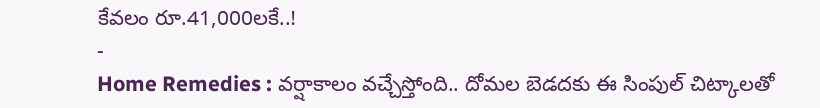కేవలం రూ.41,000లకే..!
-
Home Remedies : వర్షాకాలం వచ్చేస్తోంది.. దోమల బెడదకు ఈ సింపుల్ చిట్కాలతో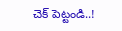చెక్ పెట్టండి..!